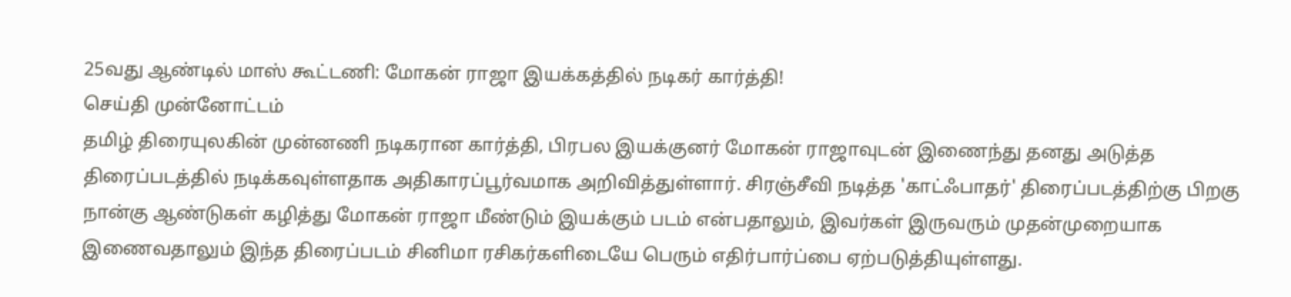25வது ஆண்டில் மாஸ் கூட்டணி: மோகன் ராஜா இயக்கத்தில் நடிகர் கார்த்தி!
செய்தி முன்னோட்டம்
தமிழ் திரையுலகின் முன்னணி நடிகரான கார்த்தி, பிரபல இயக்குனர் மோகன் ராஜாவுடன் இணைந்து தனது அடுத்த திரைப்படத்தில் நடிக்கவுள்ளதாக அதிகாரப்பூர்வமாக அறிவித்துள்ளார். சிரஞ்சீவி நடித்த 'காட்ஃபாதர்' திரைப்படத்திற்கு பிறகு நான்கு ஆண்டுகள் கழித்து மோகன் ராஜா மீண்டும் இயக்கும் படம் என்பதாலும், இவர்கள் இருவரும் முதன்முறையாக இணைவதாலும் இந்த திரைப்படம் சினிமா ரசிகர்களிடையே பெரும் எதிர்பார்ப்பை ஏற்படுத்தியுள்ளது.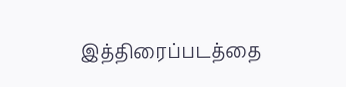இத்திரைப்படத்தை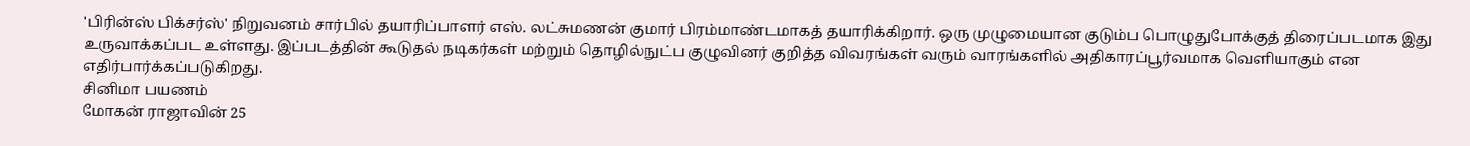'பிரின்ஸ் பிக்சர்ஸ்' நிறுவனம் சார்பில் தயாரிப்பாளர் எஸ். லட்சுமணன் குமார் பிரம்மாண்டமாகத் தயாரிக்கிறார். ஒரு முழுமையான குடும்ப பொழுதுபோக்குத் திரைப்படமாக இது உருவாக்கப்பட உள்ளது. இப்படத்தின் கூடுதல் நடிகர்கள் மற்றும் தொழில்நுட்ப குழுவினர் குறித்த விவரங்கள் வரும் வாரங்களில் அதிகாரப்பூர்வமாக வெளியாகும் என எதிர்பார்க்கப்படுகிறது.
சினிமா பயணம்
மோகன் ராஜாவின் 25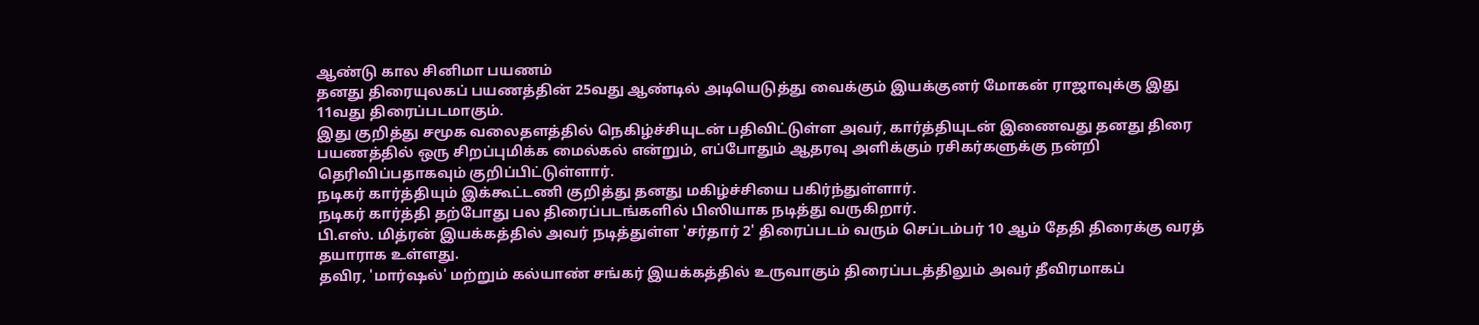ஆண்டு கால சினிமா பயணம்
தனது திரையுலகப் பயணத்தின் 25வது ஆண்டில் அடியெடுத்து வைக்கும் இயக்குனர் மோகன் ராஜாவுக்கு இது 11வது திரைப்படமாகும்.
இது குறித்து சமூக வலைதளத்தில் நெகிழ்ச்சியுடன் பதிவிட்டுள்ள அவர், கார்த்தியுடன் இணைவது தனது திரை பயணத்தில் ஒரு சிறப்புமிக்க மைல்கல் என்றும், எப்போதும் ஆதரவு அளிக்கும் ரசிகர்களுக்கு நன்றி தெரிவிப்பதாகவும் குறிப்பிட்டுள்ளார்.
நடிகர் கார்த்தியும் இக்கூட்டணி குறித்து தனது மகிழ்ச்சியை பகிர்ந்துள்ளார்.
நடிகர் கார்த்தி தற்போது பல திரைப்படங்களில் பிஸியாக நடித்து வருகிறார்.
பி.எஸ். மித்ரன் இயக்கத்தில் அவர் நடித்துள்ள 'சர்தார் 2' திரைப்படம் வரும் செப்டம்பர் 10 ஆம் தேதி திரைக்கு வரத் தயாராக உள்ளது.
தவிர, 'மார்ஷல்' மற்றும் கல்யாண் சங்கர் இயக்கத்தில் உருவாகும் திரைப்படத்திலும் அவர் தீவிரமாகப்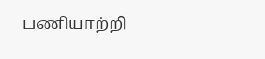பணியாற்றி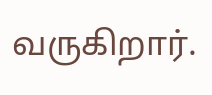வருகிறார்.